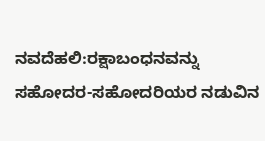ನವದೆಹಲಿ:ರಕ್ಷಾಬಂಧನವನ್ನು ಸಹೋದರ-ಸಹೋದರಿಯರ ನಡುವಿನ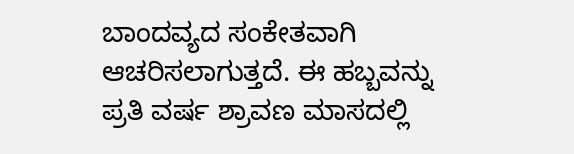ಬಾಂದವ್ಯದ ಸಂಕೇತವಾಗಿ ಆಚರಿಸಲಾಗುತ್ತದೆ. ಈ ಹಬ್ಬವನ್ನು ಪ್ರತಿ ವರ್ಷ ಶ್ರಾವಣ ಮಾಸದಲ್ಲಿ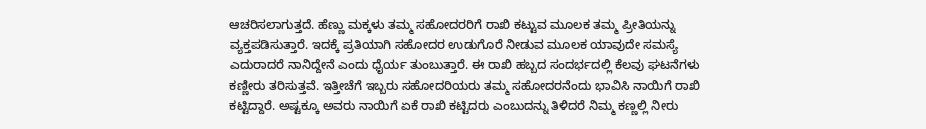ಆಚರಿಸಲಾಗುತ್ತದೆ. ಹೆಣ್ಣು ಮಕ್ಕಳು ತಮ್ಮ ಸಹೋದರರಿಗೆ ರಾಖಿ ಕಟ್ಟುವ ಮೂಲಕ ತಮ್ಮ ಪ್ರೀತಿಯನ್ನು ವ್ಯಕ್ತಪಡಿಸುತ್ತಾರೆ. ಇದಕ್ಕೆ ಪ್ರತಿಯಾಗಿ ಸಹೋದರ ಉಡುಗೊರೆ ನೀಡುವ ಮೂಲಕ ಯಾವುದೇ ಸಮಸ್ಯೆ ಎದುರಾದರೆ ನಾನಿದ್ದೇನೆ ಎಂದು ಧೈರ್ಯ ತುಂಬುತ್ತಾರೆ. ಈ ರಾಖಿ ಹಬ್ಬದ ಸಂದರ್ಭದಲ್ಲಿ ಕೆಲವು ಘಟನೆಗಳು ಕಣ್ಣೀರು ತರಿಸುತ್ತವೆ. ಇತ್ತೀಚೆಗೆ ಇಬ್ಬರು ಸಹೋದರಿಯರು ತಮ್ಮ ಸಹೋದರನೆಂದು ಭಾವಿಸಿ ನಾಯಿಗೆ ರಾಖಿ ಕಟ್ಟಿದ್ದಾರೆ. ಅಷ್ಟಕ್ಕೂ ಅವರು ನಾಯಿಗೆ ಏಕೆ ರಾಖಿ ಕಟ್ಟಿದರು ಎಂಬುದನ್ನು ತಿಳಿದರೆ ನಿಮ್ಮ ಕಣ್ಣಲ್ಲಿ ನೀರು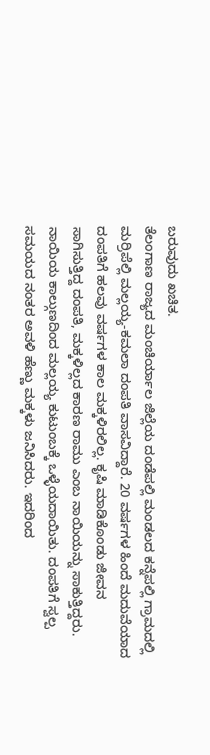ಬರುವುದು ಖಚಿತ.
ತೆಲಂಗಾಣ ರಾಜ್ಯದ ಮಂಚಿರ್ಯಾಲ ಜಿಲ್ಲೆಯ ದಂಡೆಪಲ್ಲಿ ಮಂಡಲದ ಕನ್ನೆಪಲ್ಲಿ ಗ್ರಾಮದಲ್ಲಿ ಮರ್ರಿಪೆಲ್ಲಿ ಮಲ್ಲಯ್ಯ-ಕಮಲಾ ದಂಪತಿ ವಾಸವಿದ್ದಾರೆ. 20 ವರ್ಷಗಳ ಹಿಂದೆ ಮದುವೆಯಾದ ದಂಪತಿಗೆ ಹಲವು ವರ್ಷಗಳ ಕಾಲ ಮಕ್ಕಳಿರಲಿಲ್ಲ. ಕೃಷಿ ಮಾಡಿಕೊಂಡು ಜೀವನ ಸಾಗಿಸುತ್ತಿದ್ದ ದಂಪತಿ, ಮಕ್ಕಳಿಲ್ಲದ ಕಾರಣ ರಾಮು ಎಂಬ ನಾಯಿಯನ್ನು ಸಾಕುತ್ತಿದ್ದರು. ನಾಯಿಯ ಕಾಲ್ಗುಣದಿಂದ ಮಲ್ಲಯ್ಯ ಕುಟುಂಬಕ್ಕೆ ಒಳ್ಳೆಯದಾಯಿತು. ದಂಪತಿಗೆ ಸ್ವಲ್ಪ ಸಮಯದ ನಂತರ ಅವಳಿ ಹೆಣ್ಣು ಮಕ್ಕಳು ಜನಿಸಿದರು. ಇದರಿಂದ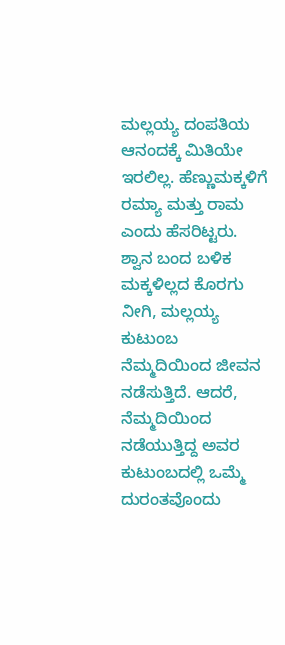ಮಲ್ಲಯ್ಯ ದಂಪತಿಯ ಆನಂದಕ್ಕೆ ಮಿತಿಯೇ ಇರಲಿಲ್ಲ. ಹೆಣ್ಣುಮಕ್ಕಳಿಗೆ ರಮ್ಯಾ ಮತ್ತು ರಾಮ ಎಂದು ಹೆಸರಿಟ್ಟರು.
ಶ್ವಾನ ಬಂದ ಬಳಿಕ ಮಕ್ಕಳಿಲ್ಲದ ಕೊರಗು ನೀಗಿ, ಮಲ್ಲಯ್ಯ ಕುಟುಂಬ ನೆಮ್ಮದಿಯಿಂದ ಜೀವನ ನಡೆಸುತ್ತಿದೆ. ಆದರೆ, ನೆಮ್ಮದಿಯಿಂದ ನಡೆಯುತ್ತಿದ್ದ ಅವರ ಕುಟುಂಬದಲ್ಲಿ ಒಮ್ಮೆ ದುರಂತವೊಂದು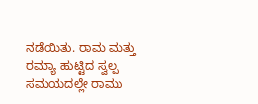ನಡೆಯಿತು. ರಾಮ ಮತ್ತು ರಮ್ಯಾ ಹುಟ್ಟಿದ ಸ್ವಲ್ಪ ಸಮಯದಲ್ಲೇ ರಾಮು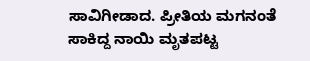ಸಾವಿಗೀಡಾದ. ಪ್ರೀತಿಯ ಮಗನಂತೆ ಸಾಕಿದ್ದ ನಾಯಿ ಮೃತಪಟ್ಟ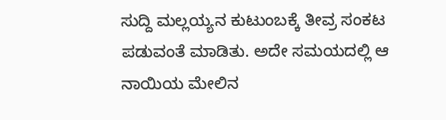ಸುದ್ದಿ ಮಲ್ಲಯ್ಯನ ಕುಟುಂಬಕ್ಕೆ ತೀವ್ರ ಸಂಕಟ ಪಡುವಂತೆ ಮಾಡಿತು. ಅದೇ ಸಮಯದಲ್ಲಿ ಆ ನಾಯಿಯ ಮೇಲಿನ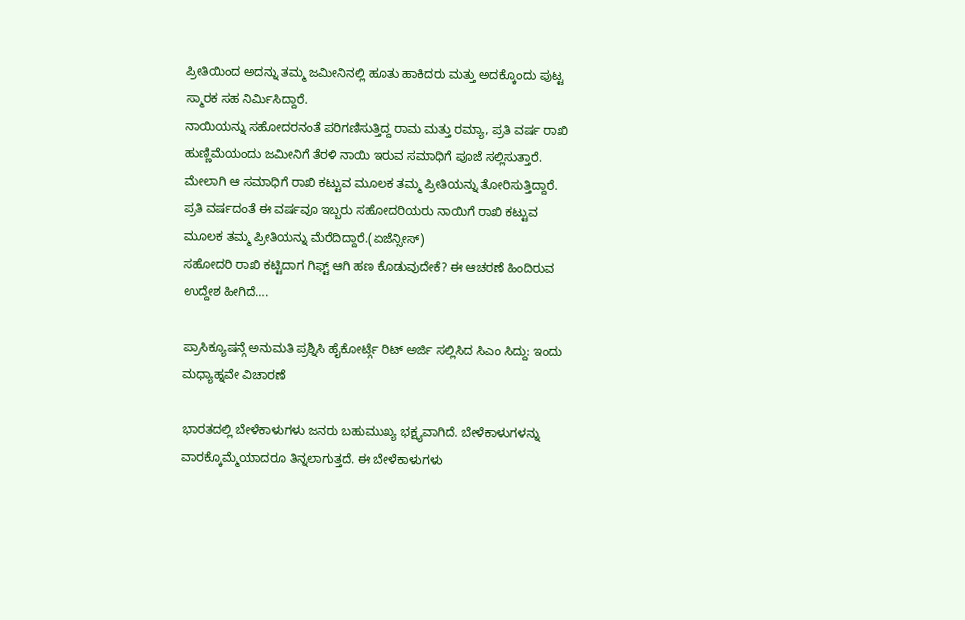ಪ್ರೀತಿಯಿಂದ ಅದನ್ನು ತಮ್ಮ ಜಮೀನಿನಲ್ಲಿ ಹೂತು ಹಾಕಿದರು ಮತ್ತು ಅದಕ್ಕೊಂದು ಪುಟ್ಟ ಸ್ಮಾರಕ ಸಹ ನಿರ್ಮಿಸಿದ್ದಾರೆ.
ನಾಯಿಯನ್ನು ಸಹೋದರನಂತೆ ಪರಿಗಣಿಸುತ್ತಿದ್ದ ರಾಮ ಮತ್ತು ರಮ್ಯಾ, ಪ್ರತಿ ವರ್ಷ ರಾಖಿ ಹುಣ್ಣಿಮೆಯಂದು ಜಮೀನಿಗೆ ತೆರಳಿ ನಾಯಿ ಇರುವ ಸಮಾಧಿಗೆ ಪೂಜೆ ಸಲ್ಲಿಸುತ್ತಾರೆ. ಮೇಲಾಗಿ ಆ ಸಮಾಧಿಗೆ ರಾಖಿ ಕಟ್ಟುವ ಮೂಲಕ ತಮ್ಮ ಪ್ರೀತಿಯನ್ನು ತೋರಿಸುತ್ತಿದ್ದಾರೆ. ಪ್ರತಿ ವರ್ಷದಂತೆ ಈ ವರ್ಷವೂ ಇಬ್ಬರು ಸಹೋದರಿಯರು ನಾಯಿಗೆ ರಾಖಿ ಕಟ್ಟುವ ಮೂಲಕ ತಮ್ಮ ಪ್ರೀತಿಯನ್ನು ಮೆರೆದಿದ್ದಾರೆ.(ಏಜೆನ್ಸೀಸ್)
ಸಹೋದರಿ ರಾಖಿ ಕಟ್ಟಿದಾಗ ಗಿಫ್ಟ್ ಆಗಿ ಹಣ ಕೊಡುವುದೇಕೆ? ಈ ಆಚರಣೆ ಹಿಂದಿರುವ ಉದ್ದೇಶ ಹೀಗಿದೆ….

ಪ್ರಾಸಿಕ್ಯೂಷನ್ಗೆ ಅನುಮತಿ ಪ್ರಶ್ನಿಸಿ ಹೈಕೋರ್ಟ್ಗೆ ರಿಟ್ ಅರ್ಜಿ ಸಲ್ಲಿಸಿದ ಸಿಎಂ ಸಿದ್ದು: ಇಂದು ಮಧ್ಯಾಹ್ನವೇ ವಿಚಾರಣೆ

ಭಾರತದಲ್ಲಿ ಬೇಳೆಕಾಳುಗಳು ಜನರು ಬಹುಮುಖ್ಯ ಭಕ್ಷ್ಯವಾಗಿದೆ. ಬೇಳೆಕಾಳುಗಳನ್ನು ವಾರಕ್ಕೊಮ್ಮೆಯಾದರೂ ತಿನ್ನಲಾಗುತ್ತದೆ. ಈ ಬೇಳೆಕಾಳುಗಳು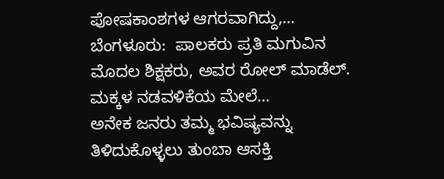ಪೋಷಕಾಂಶಗಳ ಆಗರವಾಗಿದ್ದು,…
ಬೆಂಗಳೂರು:  ಪಾಲಕರು ಪ್ರತಿ ಮಗುವಿನ ಮೊದಲ ಶಿಕ್ಷಕರು, ಅವರ ರೋಲ್ ಮಾಡೆಲ್. ಮಕ್ಕಳ ನಡವಳಿಕೆಯ ಮೇಲೆ…
ಅನೇಕ ಜನರು ತಮ್ಮ ಭವಿಷ್ಯವನ್ನು ತಿಳಿದುಕೊಳ್ಳಲು ತುಂಬಾ ಆಸಕ್ತಿ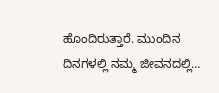ಹೊಂದಿರುತ್ತಾರೆ. ಮುಂದಿನ ದಿನಗಳಲ್ಲಿ ನಮ್ಮ ಜೀವನದಲ್ಲಿ…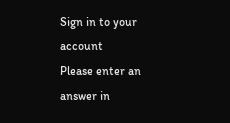Sign in to your account
Please enter an answer in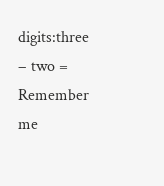digits:three − two =
Remember me